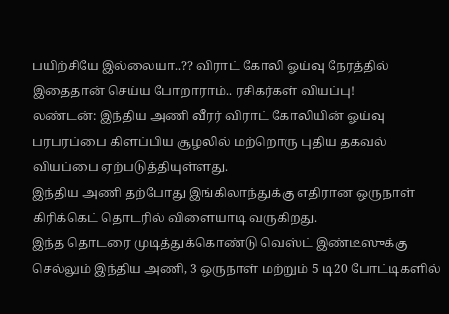பயிற்சியே இல்லையா..?? விராட் கோலி ஓய்வு நேரத்தில் இதைதான் செய்ய போறாராம்.. ரசிகர்கள் வியப்பு!
லண்டன்: இந்திய அணி வீரர் விராட் கோலியின் ஓய்வு பரபரப்பை கிளப்பிய சூழலில் மற்றொரு புதிய தகவல் வியப்பை ஏற்படுத்தியுள்ளது.
இந்திய அணி தற்போது இங்கிலாந்துக்கு எதிரான ஒருநாள் கிரிக்கெட் தொடரில் விளையாடி வருகிறது.
இந்த தொடரை முடித்துக்கொண்டு வெஸ்ட் இண்டீஸுக்கு செல்லும் இந்திய அணி, 3 ஒருநாள் மற்றும் 5 டி20 போட்டிகளில்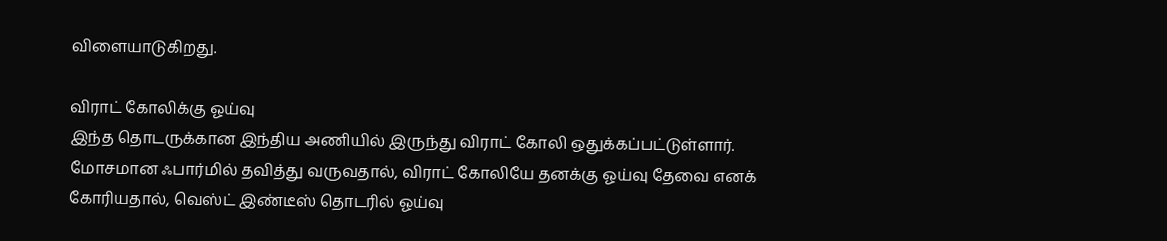விளையாடுகிறது.

விராட் கோலிக்கு ஓய்வு
இந்த தொடருக்கான இந்திய அணியில் இருந்து விராட் கோலி ஒதுக்கப்பட்டுள்ளார். மோசமான ஃபார்மில் தவித்து வருவதால், விராட் கோலியே தனக்கு ஓய்வு தேவை எனக் கோரியதால், வெஸ்ட் இண்டீஸ் தொடரில் ஓய்வு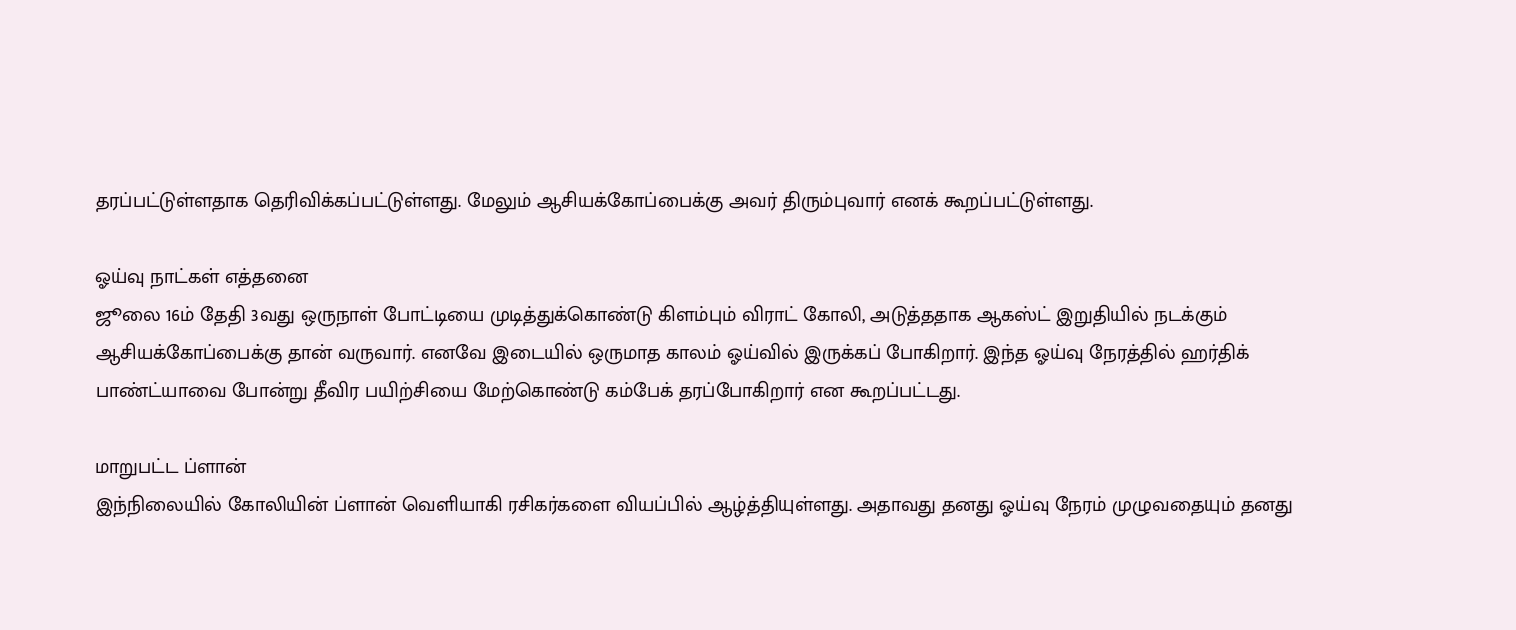தரப்பட்டுள்ளதாக தெரிவிக்கப்பட்டுள்ளது. மேலும் ஆசியக்கோப்பைக்கு அவர் திரும்புவார் எனக் கூறப்பட்டுள்ளது.

ஓய்வு நாட்கள் எத்தனை
ஜூலை 16ம் தேதி 3வது ஒருநாள் போட்டியை முடித்துக்கொண்டு கிளம்பும் விராட் கோலி, அடுத்ததாக ஆகஸ்ட் இறுதியில் நடக்கும் ஆசியக்கோப்பைக்கு தான் வருவார். எனவே இடையில் ஒருமாத காலம் ஓய்வில் இருக்கப் போகிறார். இந்த ஓய்வு நேரத்தில் ஹர்திக் பாண்ட்யாவை போன்று தீவிர பயிற்சியை மேற்கொண்டு கம்பேக் தரப்போகிறார் என கூறப்பட்டது.

மாறுபட்ட ப்ளான்
இந்நிலையில் கோலியின் ப்ளான் வெளியாகி ரசிகர்களை வியப்பில் ஆழ்த்தியுள்ளது. அதாவது தனது ஓய்வு நேரம் முழுவதையும் தனது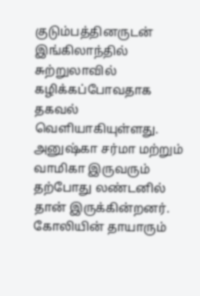குடும்பத்தினருடன் இங்கிலாந்தில் சுற்றுலாவில் கழிக்கப்போவதாக தகவல் வெளியாகியுள்ளது. அனுஷ்கா சர்மா மற்றும் வாமிகா இருவரும் தற்போது லண்டனில் தான் இருக்கின்றனர். கோலியின் தாயாரும்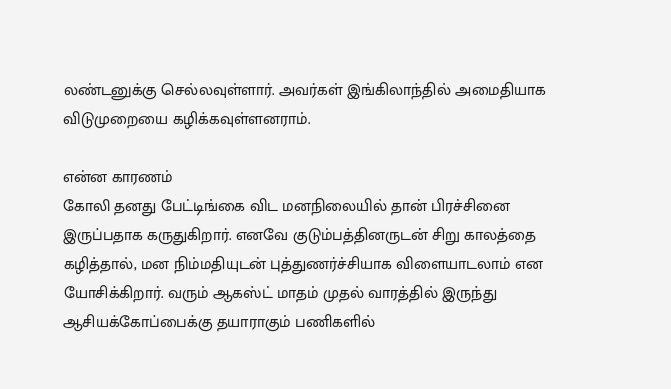லண்டனுக்கு செல்லவுள்ளார். அவர்கள் இங்கிலாந்தில் அமைதியாக விடுமுறையை கழிக்கவுள்ளனராம்.

என்ன காரணம்
கோலி தனது பேட்டிங்கை விட மனநிலையில் தான் பிரச்சினை இருப்பதாக கருதுகிறார். எனவே குடும்பத்தினருடன் சிறு காலத்தை கழித்தால், மன நிம்மதியுடன் புத்துணர்ச்சியாக விளையாடலாம் என யோசிக்கிறார். வரும் ஆகஸ்ட் மாதம் முதல் வாரத்தில் இருந்து ஆசியக்கோப்பைக்கு தயாராகும் பணிகளில்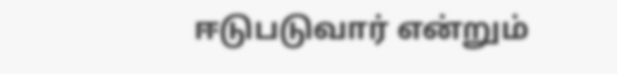ஈடுபடுவார் என்றும்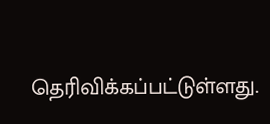தெரிவிக்கப்பட்டுள்ளது.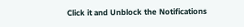Click it and Unblock the Notifications